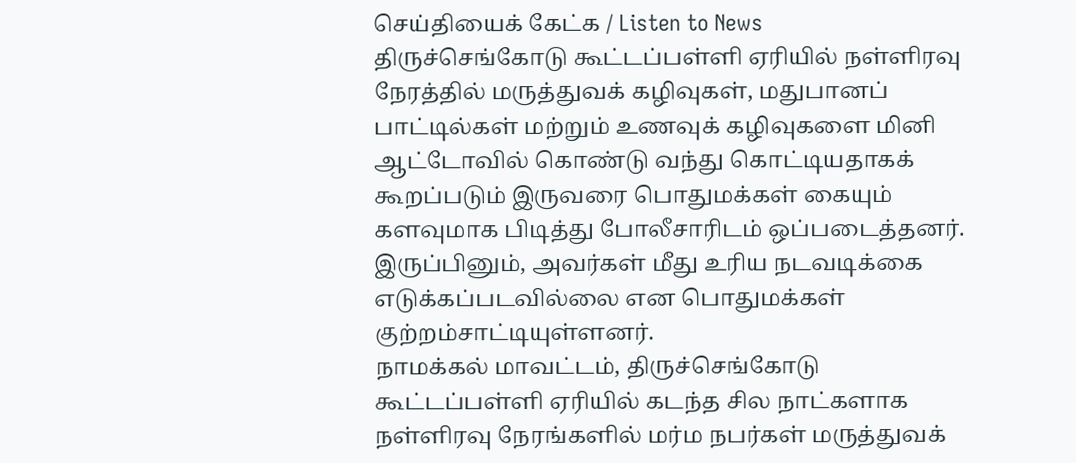செய்தியைக் கேட்க / Listen to News
திருச்செங்கோடு கூட்டப்பள்ளி ஏரியில் நள்ளிரவு நேரத்தில் மருத்துவக் கழிவுகள், மதுபானப் பாட்டில்கள் மற்றும் உணவுக் கழிவுகளை மினி ஆட்டோவில் கொண்டு வந்து கொட்டியதாகக் கூறப்படும் இருவரை பொதுமக்கள் கையும் களவுமாக பிடித்து போலீசாரிடம் ஒப்படைத்தனர். இருப்பினும், அவர்கள் மீது உரிய நடவடிக்கை எடுக்கப்படவில்லை என பொதுமக்கள் குற்றம்சாட்டியுள்ளனர்.
நாமக்கல் மாவட்டம், திருச்செங்கோடு கூட்டப்பள்ளி ஏரியில் கடந்த சில நாட்களாக நள்ளிரவு நேரங்களில் மர்ம நபர்கள் மருத்துவக்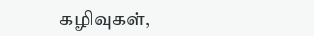கழிவுகள்,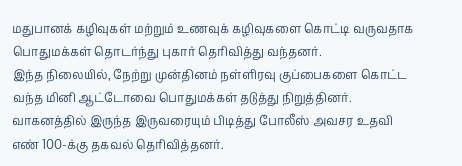மதுபானக் கழிவுகள் மற்றும் உணவுக் கழிவுகளை கொட்டி வருவதாக பொதுமக்கள் தொடர்ந்து புகார் தெரிவித்து வந்தனர்.
இந்த நிலையில், நேற்று முன்தினம் நள்ளிரவு குப்பைகளை கொட்ட வந்த மினி ஆட்டோவை பொதுமக்கள் தடுத்து நிறுத்தினர். வாகனத்தில் இருந்த இருவரையும் பிடித்து போலீஸ் அவசர உதவி எண் 100-க்கு தகவல் தெரிவித்தனர்.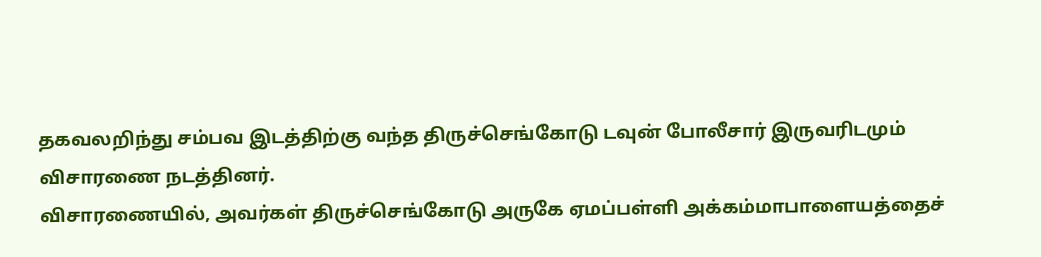தகவலறிந்து சம்பவ இடத்திற்கு வந்த திருச்செங்கோடு டவுன் போலீசார் இருவரிடமும் விசாரணை நடத்தினர்.
விசாரணையில், அவர்கள் திருச்செங்கோடு அருகே ஏமப்பள்ளி அக்கம்மாபாளையத்தைச்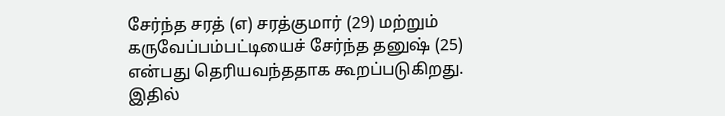சேர்ந்த சரத் (எ) சரத்குமார் (29) மற்றும் கருவேப்பம்பட்டியைச் சேர்ந்த தனுஷ் (25) என்பது தெரியவந்ததாக கூறப்படுகிறது. இதில்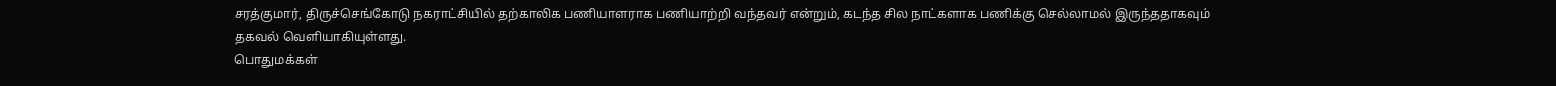சரத்குமார், திருச்செங்கோடு நகராட்சியில் தற்காலிக பணியாளராக பணியாற்றி வந்தவர் என்றும், கடந்த சில நாட்களாக பணிக்கு செல்லாமல் இருந்ததாகவும் தகவல் வெளியாகியுள்ளது.
பொதுமக்கள்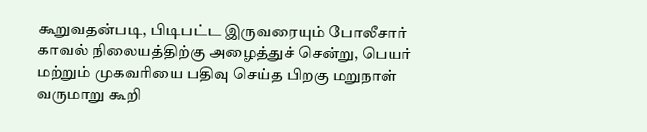கூறுவதன்படி, பிடிபட்ட இருவரையும் போலீசார் காவல் நிலையத்திற்கு அழைத்துச் சென்று, பெயர் மற்றும் முகவரியை பதிவு செய்த பிறகு மறுநாள் வருமாறு கூறி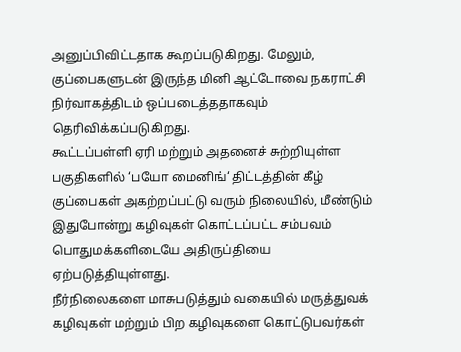அனுப்பிவிட்டதாக கூறப்படுகிறது. மேலும், குப்பைகளுடன் இருந்த மினி ஆட்டோவை நகராட்சி நிர்வாகத்திடம் ஒப்படைத்ததாகவும் தெரிவிக்கப்படுகிறது.
கூட்டப்பள்ளி ஏரி மற்றும் அதனைச் சுற்றியுள்ள பகுதிகளில் ‘பயோ மைனிங்‘ திட்டத்தின் கீழ் குப்பைகள் அகற்றப்பட்டு வரும் நிலையில், மீண்டும் இதுபோன்று கழிவுகள் கொட்டப்பட்ட சம்பவம் பொதுமக்களிடையே அதிருப்தியை ஏற்படுத்தியுள்ளது.
நீர்நிலைகளை மாசுபடுத்தும் வகையில் மருத்துவக் கழிவுகள் மற்றும் பிற கழிவுகளை கொட்டுபவர்கள்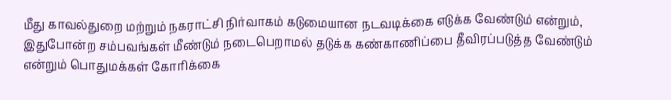மீது காவல்துறை மற்றும் நகராட்சி நிர்வாகம் கடுமையான நடவடிக்கை எடுக்க வேண்டும் என்றும், இதுபோன்ற சம்பவங்கள் மீண்டும் நடைபெறாமல் தடுக்க கண்காணிப்பை தீவிரப்படுத்த வேண்டும் என்றும் பொதுமக்கள் கோரிக்கை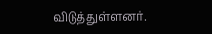விடுத்துள்ளனர்.